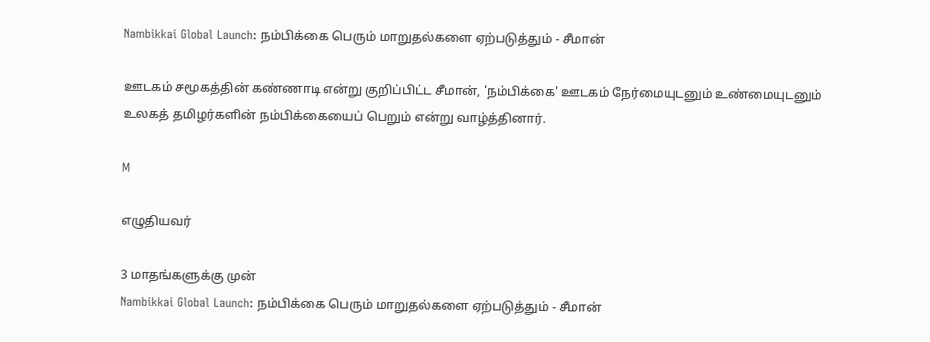Nambikkai Global Launch: நம்பிக்கை பெரும் மாறுதல்களை ஏற்படுத்தும் - சீமான்

ஊடகம் சமூகத்தின் கண்ணாடி என்று குறிப்பிட்ட சீமான், 'நம்பிக்கை' ஊடகம் நேர்மையுடனும் உண்மையுடனும் உலகத் தமிழர்களின் நம்பிக்கையைப் பெறும் என்று வாழ்த்தினார்.

M

எழுதியவர்

3 மாதங்களுக்கு முன்
Nambikkai Global Launch: நம்பிக்கை பெரும் மாறுதல்களை ஏற்படுத்தும் - சீமான்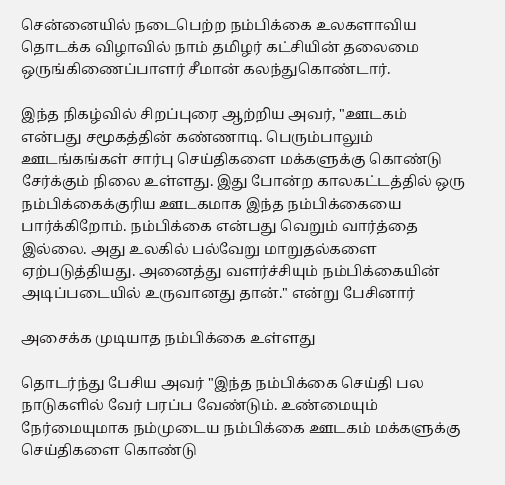சென்னையில் நடைபெற்ற நம்பிக்கை உலகளாவிய தொடக்க விழாவில் நாம் தமிழர் கட்சியின் தலைமை ஒருங்கிணைப்பாளர் சீமான் கலந்துகொண்டார்.

இந்த நிகழ்வில் சிறப்புரை ஆற்றிய அவர், "ஊடகம் என்பது சமூகத்தின் கண்ணாடி. பெரும்பாலும் ஊடங்கங்கள் சார்பு செய்திகளை மக்களுக்கு கொண்டு சேர்க்கும் நிலை உள்ளது. இது போன்ற காலகட்டத்தில் ஒரு நம்பிக்கைக்குரிய ஊடகமாக இந்த நம்பிக்கையை பார்க்கிறோம். நம்பிக்கை என்பது வெறும் வார்த்தை இல்லை. அது உலகில் பல்வேறு மாறுதல்களை ஏற்படுத்தியது. அனைத்து வளர்ச்சியும் நம்பிக்கையின் அடிப்படையில் உருவானது தான்." என்று பேசினார்

அசைக்க முடியாத நம்பிக்கை உள்ளது

தொடர்ந்து பேசிய அவர் "இந்த நம்பிக்கை செய்தி பல நாடுகளில் வேர் பரப்ப வேண்டும். உண்மையும் நேர்மையுமாக நம்முடைய நம்பிக்கை ஊடகம் மக்களுக்கு செய்திகளை கொண்டு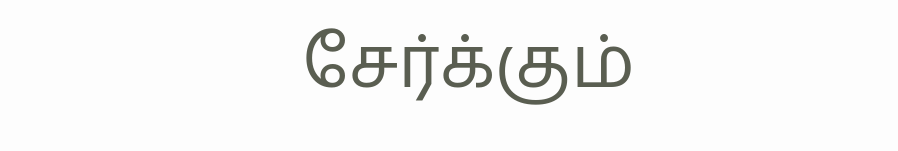சேர்க்கும்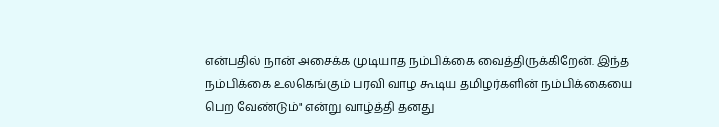என்பதில் நான் அசைக்க முடியாத நம்பிக்கை வைத்திருக்கிறேன். இந்த நம்பிக்கை உலகெங்கும் பரவி வாழ கூடிய தமிழர்களின் நம்பிக்கையை பெற வேண்டும்" என்று வாழ்த்தி தனது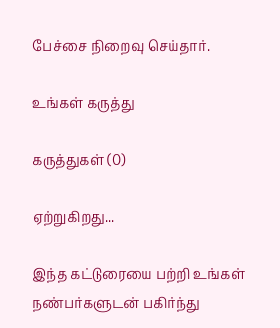பேச்சை நிறைவு செய்தார்.

உங்கள் கருத்து

கருத்துகள் (0)

ஏற்றுகிறது...

இந்த கட்டுரையை பற்றி உங்கள் நண்பர்களுடன் பகிர்ந்து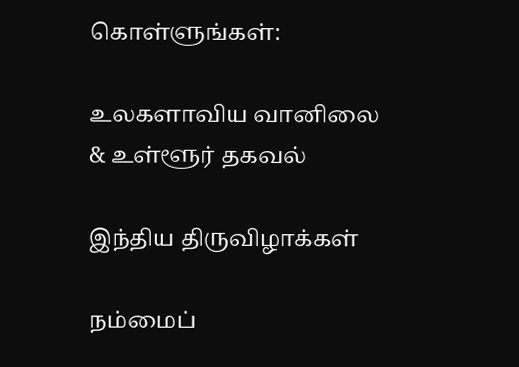கொள்ளுங்கள்:

உலகளாவிய வானிலை & உள்ளூர் தகவல்

இந்திய திருவிழாக்கள்

நம்மைப்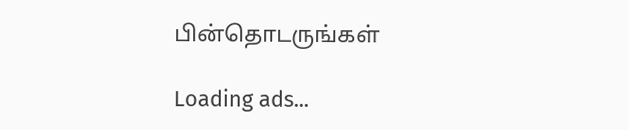பின்தொடருங்கள்

Loading ads...